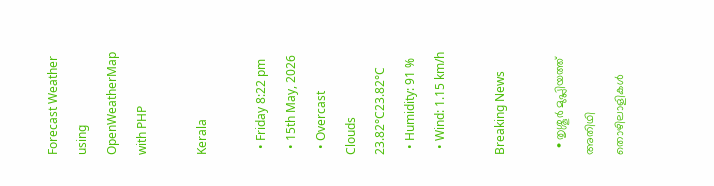Forecast Weather using OpenWeatherMap with PHP

Kerala

  • Friday 8:22 pm
  • 15th May, 2026
  • Overcast Clouds
23.82°C23.82°C
  • Humidity: 91 %
  • Wind: 1.15 km/h

Breaking News

  • തൃശ്ശൂർ മുപ്ലിയത്ത് അതിഥി തൊഴിലാളികൾ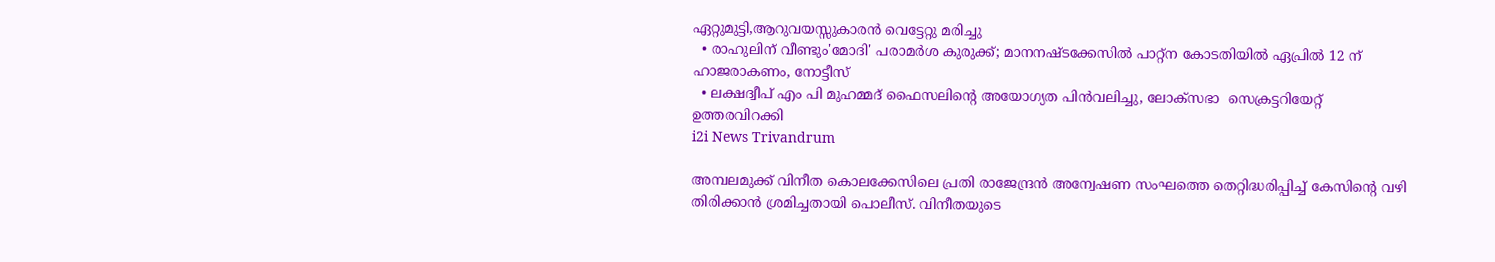ഏറ്റുമുട്ടി,ആറുവയസ്സുകാരൻ വെട്ടേറ്റു മരിച്ചു
  • രാഹുലിന് വീണ്ടും'മോദി' പരാമര്‍ശ കുരുക്ക്; മാനനഷ്ടക്കേസിൽ പാറ്റ്ന കോടതിയിൽ ഏപ്രിൽ 12 ന് ഹാജരാകണം, നോട്ടീസ്
  • ലക്ഷദ്വീപ് എം പി മുഹമ്മദ് ഫൈസലിൻ്റെ അയോഗ്യത പിൻവലിച്ചു, ലോക്സഭാ  സെക്രട്ടറിയേറ്റ് ഉത്തരവിറക്കി
i2i News Trivandrum

അമ്പലമുക്ക് വിനീത കൊലക്കേസിലെ പ്രതി രാജേന്ദ്രൻ അന്വേഷണ സംഘത്തെ തെറ്റിദ്ധരിപ്പിച്ച് കേസിന്റെ വഴി തിരിക്കാൻ ശ്രമിച്ചതായി പൊലീസ്. വിനീതയുടെ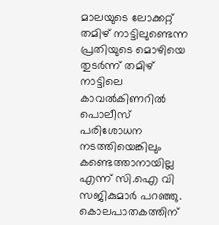മാലയുടെ ലോക്കറ്റ് തമിഴ് നാട്ടിലുണ്ടെന്ന പ്രതിയുടെ മൊഴിയെ തുടർന്ന് തമിഴ് നാട്ടിലെ കാവൽകിണറിൽ പൊലീസ് പരിശോധന നടത്തിയെങ്കിലും കണ്ടെത്താനായില്ല എന്ന് സി.ഐ വി സജികുമാർ പറഞ്ഞു. കൊലപാതകത്തിന്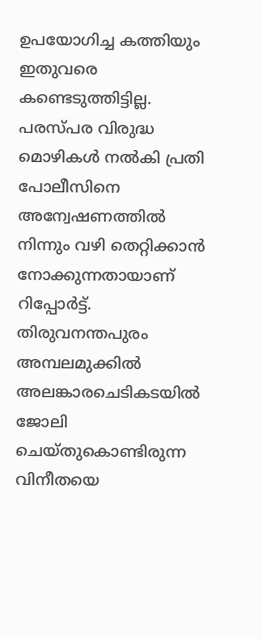ഉപയോഗിച്ച കത്തിയും ഇതുവരെ കണ്ടെടുത്തിട്ടില്ല. പരസ്പര വിരുദ്ധ മൊഴികൾ നൽകി പ്രതി പോലീസിനെ അന്വേഷണത്തിൽ നിന്നും വഴി തെറ്റിക്കാൻ നോക്കുന്നതായാണ് റിപ്പോർട്ട്. തിരുവനന്തപുരം അമ്പലമുക്കിൽ അലങ്കാരചെടികടയിൽ ജോലി ചെയ്തുകൊണ്ടിരുന്ന വിനീതയെ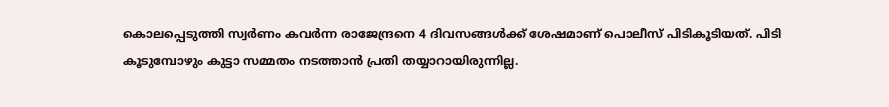കൊലപ്പെടുത്തി സ്വർണം കവർന്ന രാജേന്ദ്രനെ 4 ദിവസങ്ങൾക്ക് ശേഷമാണ് പൊലീസ് പിടികൂടിയത്. പിടി കൂടുമ്പോഴും കുട്ടാ സമ്മതം നടത്താൻ പ്രതി തയ്യാറായിരുന്നില്ല.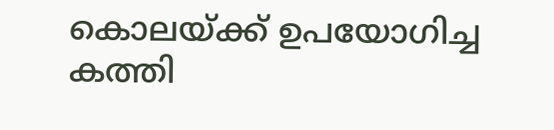കൊലയ്ക്ക് ഉപയോഗിച്ച കത്തി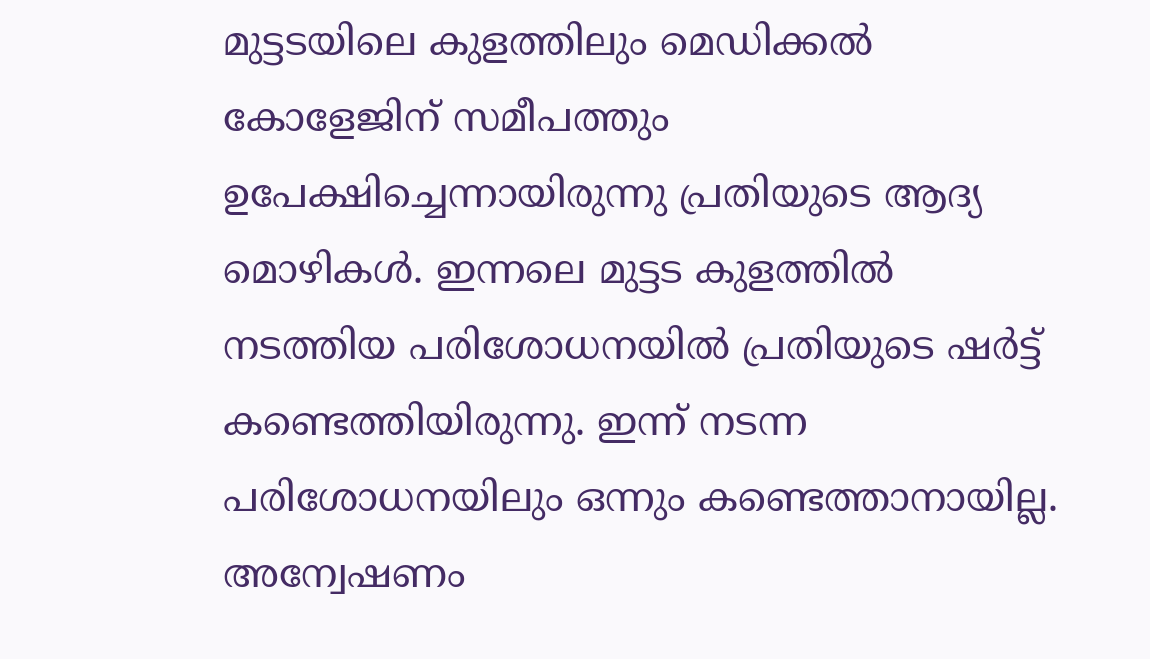മുട്ടടയിലെ കുളത്തിലും മെഡിക്കൽ കോളേജിന് സമീപത്തും ഉപേക്ഷിച്ചെന്നായിരുന്നു പ്രതിയുടെ ആദ്യ മൊഴികൾ. ഇന്നലെ മുട്ടട കുളത്തിൽ നടത്തിയ പരിശോധനയിൽ പ്രതിയുടെ ഷർട്ട് കണ്ടെത്തിയിരുന്നു. ഇന്ന് നടന്ന പരിശോധനയിലും ഒന്നും കണ്ടെത്താനായില്ല. അന്വേഷണം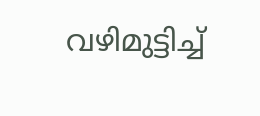വഴിമുട്ടിച്ച്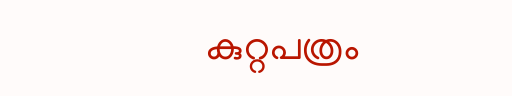കുറ്റപത്രം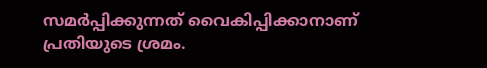സമർപ്പിക്കുന്നത് വൈകിപ്പിക്കാനാണ് പ്രതിയുടെ ശ്രമം.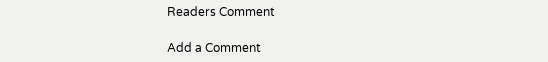Readers Comment

Add a Comment